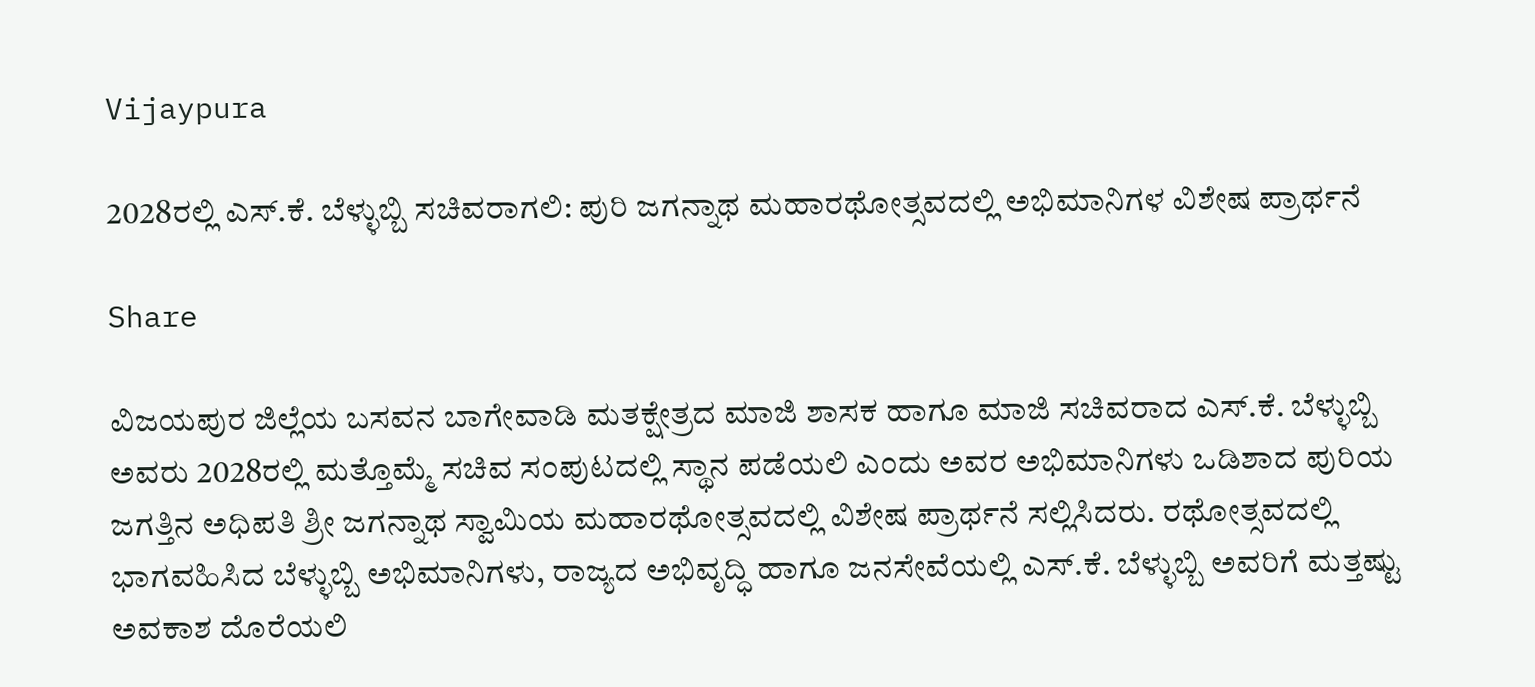Vijaypura

2028ರಲ್ಲಿ ಎಸ್.ಕೆ. ಬೆಳ್ಳುಬ್ಬಿ ಸಚಿವರಾಗಲಿ: ಪುರಿ ಜಗನ್ನಾಥ ಮಹಾರಥೋತ್ಸವದಲ್ಲಿ ಅಭಿಮಾನಿಗಳ ವಿಶೇಷ ಪ್ರಾರ್ಥನೆ

Share

ವಿಜಯಪುರ ಜಿಲ್ಲೆಯ ಬಸವನ ಬಾಗೇವಾಡಿ ಮತಕ್ಷೇತ್ರದ ಮಾಜಿ ಶಾಸಕ ಹಾಗೂ ಮಾಜಿ ಸಚಿವರಾದ ಎಸ್.ಕೆ. ಬೆಳ್ಳುಬ್ಬಿ ಅವರು 2028ರಲ್ಲಿ ಮತ್ತೊಮ್ಮೆ ಸಚಿವ ಸಂಪುಟದಲ್ಲಿ ಸ್ಥಾನ ಪಡೆಯಲಿ ಎಂದು ಅವರ ಅಭಿಮಾನಿಗಳು ಒಡಿಶಾದ ಪುರಿಯ ಜಗತ್ತಿನ ಅಧಿಪತಿ ಶ್ರೀ ಜಗನ್ನಾಥ ಸ್ವಾಮಿಯ ಮಹಾರಥೋತ್ಸವದಲ್ಲಿ ವಿಶೇಷ ಪ್ರಾರ್ಥನೆ ಸಲ್ಲಿಸಿದರು. ರಥೋತ್ಸವದಲ್ಲಿ ಭಾಗವಹಿಸಿದ ಬೆಳ್ಳುಬ್ಬಿ ಅಭಿಮಾನಿಗಳು, ರಾಜ್ಯದ ಅಭಿವೃದ್ಧಿ ಹಾಗೂ ಜನಸೇವೆಯಲ್ಲಿ ಎಸ್.ಕೆ. ಬೆಳ್ಳುಬ್ಬಿ ಅವರಿಗೆ ಮತ್ತಷ್ಟು ಅವಕಾಶ ದೊರೆಯಲಿ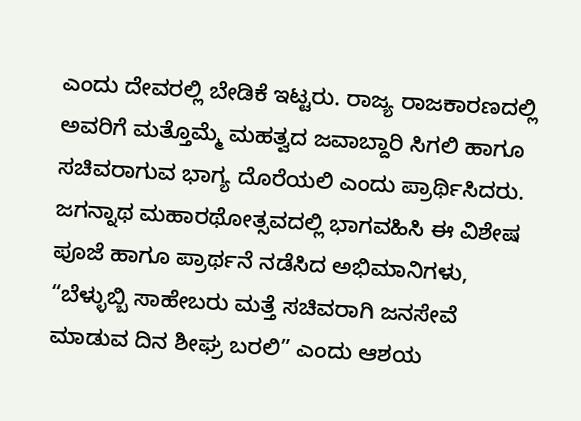ಎಂದು ದೇವರಲ್ಲಿ ಬೇಡಿಕೆ ಇಟ್ಟರು. ರಾಜ್ಯ ರಾಜಕಾರಣದಲ್ಲಿ ಅವರಿಗೆ ಮತ್ತೊಮ್ಮೆ ಮಹತ್ವದ ಜವಾಬ್ದಾರಿ ಸಿಗಲಿ ಹಾಗೂ ಸಚಿವರಾಗುವ ಭಾಗ್ಯ ದೊರೆಯಲಿ ಎಂದು ಪ್ರಾರ್ಥಿಸಿದರು. ಜಗನ್ನಾಥ ಮಹಾರಥೋತ್ಸವದಲ್ಲಿ ಭಾಗವಹಿಸಿ ಈ ವಿಶೇಷ ಪೂಜೆ ಹಾಗೂ ಪ್ರಾರ್ಥನೆ ನಡೆಸಿದ ಅಭಿಮಾನಿಗಳು, “ಬೆಳ್ಳುಬ್ಬಿ ಸಾಹೇಬರು ಮತ್ತೆ ಸಚಿವರಾಗಿ ಜನಸೇವೆ ಮಾಡುವ ದಿನ ಶೀಘ್ರ ಬರಲಿ” ಎಂದು ಆಶಯ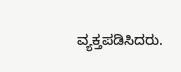ವ್ಯಕ್ತಪಡಿಸಿದರು.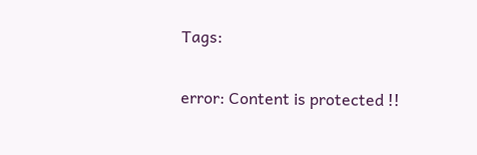Tags:

error: Content is protected !!